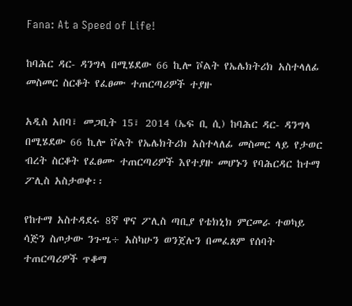Fana: At a Speed of Life!

ከባሕር ዳር- ዳንግላ በሚሄደው 66 ኪሎ ቮልት የኤሌክትሪክ አስተላለፊ መስመር ስርቆት የፈፀሙ ተጠርጣሪዎች ተያዙ

አዲስ አበባ፣ መጋቢት 15፣ 2014 (ኤፍ ቢ ሲ) ከባሕር ዳር- ዳንግላ በሚሄደው 66 ኪሎ ቮልት የኤሌክትሪክ አስተላለፊ መስመር ላይ የታወር ብረት ስርቆት የፈፀሙ ተጠርጣሪዎች እየተያዙ መሆኑን የባሕርዳር ከተማ ፖሊስ አስታወቀ፡፡

የከተማ አስተዳደሩ 8ኛ ዋና ፖሊስ ጣቢያ የቴክኒክ ምርመራ ተወካይ ሳጅን ስጦታው ንጉሤ÷ አስካሁን ወንጀሉን በመፈጸም የሰባት ተጠርጣሪዎች ጥቆማ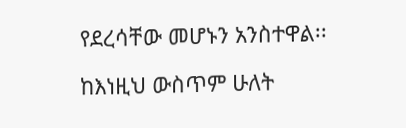የደረሳቸው መሆኑን አንስተዋል፡፡

ከእነዚህ ውስጥም ሁለት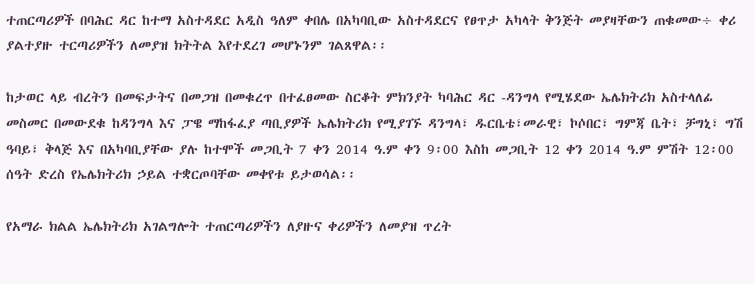ተጠርጣሪዎች በባሕር ዳር ከተማ አስተዳደር አዲስ ዓለም ቀበሌ በአካባቢው አስተዳደርና የፀጥታ አካላት ቅንጅት መያዛቸውን ጠቁመው÷ ቀሪ ያልተያዙ ተርጣሪዎችን ለመያዝ ክትትል እየተደረገ መሆኑንም ገልጸዋል፡፡

ከታወር ላይ ብረትን በመፍታትና በመጋዝ በመቁረጥ በተፈፀመው ስርቆት ምክንያት ካባሕር ዳር -ዳንግላ የሚሄደው ኤሌክትሪክ አስተላለፊ መስመር በመውደቁ ከዳንግላ እና ፓዌ ማከፋፈያ ጣቢያዎች ኤሌክትሪክ የሚያገኙ ዳንግላ፣ ዱርቤቴ፣መራዊ፣ ኮሶበር፣ ግምጃ ቤት፣ ቻግኒ፣ ግሽ ዓባይ፣ ቅላጅ እና በአካባቢያቸው ያሉ ከተሞች መጋቢት 7 ቀን 2014 ዓ.ም ቀን 9፡00 እስከ መጋቢት 12 ቀን 2014 ዓ.ም ምሽት 12፡00 ሰዓት ድረስ የኤሌክትሪክ ኃይል ተቋርጦባቸው መቀየቱ ይታወሳል፡፡

የአማራ ክልል ኤሌክትሪክ አገልግሎት ተጠርጣሪዎችን ለያዙና ቀሪዎችን ለመያዝ ጥረት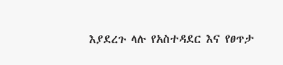እያደረጉ ላሉ የአስተዳደር እና የፀጥታ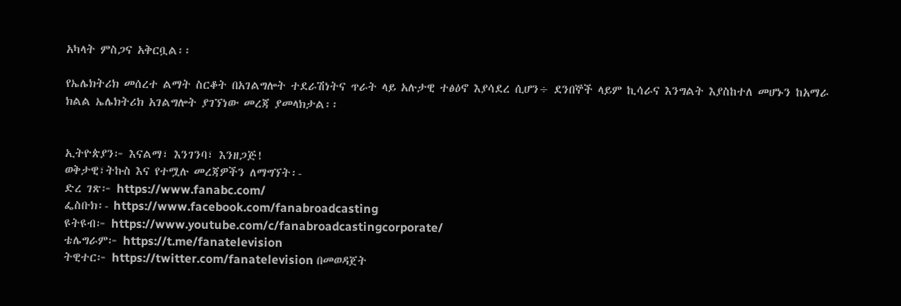አካላት ምስጋና አቅርቧል፡፡

የኤሌክትሪክ መሰረተ ልማት ስርቆት በአገልግሎት ተደራሽነትና ጥራት ላይ አሉታዊ ተፅዕኖ እያሳደረ ሲሆን÷ ደንበኞች ላይም ኪሳራና እንግልት እያስከተለ መሆኑን ከአማራ ክልል ኤሌክትሪክ አገልግሎት ያገኘነው መረጃ ያመላክታል፡፡


ኢትዮጵያን፦ እናልማ፣ እንገንባ፣ እንዘጋጅ!
ወቅታዊ፣ትኩስ እና የተሟሉ መረጃዎችን ለማግኘት፡-
ድረ ገጽ፦ https://www.fanabc.com/
ፌስቡክ፡- https://www.facebook.com/fanabroadcasting
ዩትዩብ፦ https://www.youtube.com/c/fanabroadcastingcorporate/
ቴሌግራም፦ https://t.me/fanatelevision
ትዊተር፦ https://twitter.com/fanatelevision በመወዳጀት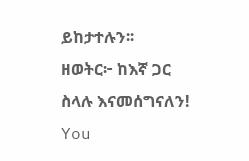ይከታተሉን፡፡
ዘወትር፦ ከእኛ ጋር ስላሉ እናመሰግናለን!
You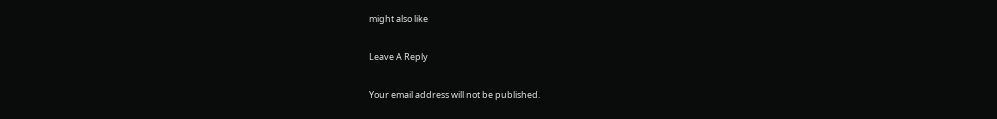might also like

Leave A Reply

Your email address will not be published.